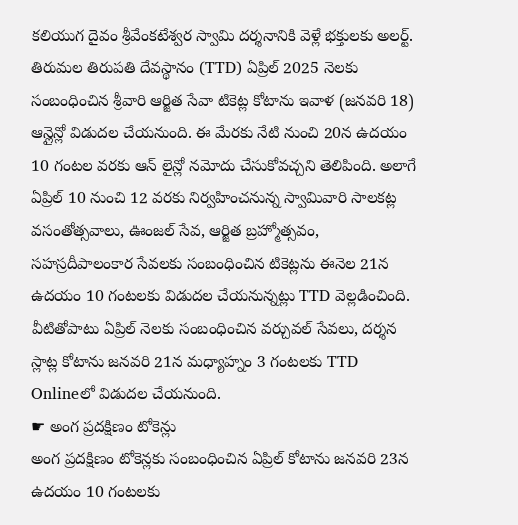కలియుగ దైవం శ్రీవేంకటేశ్వర స్వామి దర్శనానికి వెళ్లే భక్తులకు అలర్ట్. తిరుమల తిరుపతి దేవస్థానం (TTD) ఏప్రిల్ 2025 నెలకు సంబంధించిన శ్రీవారి ఆర్జిత సేవా టికెట్ల కోటాను ఇవాళ (జనవరి 18) ఆన్లైన్లో విడుదల చేయనుంది. ఈ మేరకు నేటి నుంచి 20న ఉదయం 10 గంటల వరకు ఆన్ లైన్లో నమోదు చేసుకోవచ్చని తెలిపింది. అలాగే ఏప్రిల్ 10 నుంచి 12 వరకు నిర్వహించనున్న స్వామివారి సాలకట్ల వసంతోత్సవాలు, ఊంజల్ సేవ, ఆర్జిత బ్రహ్మోత్సవం, సహస్రదీపాలంకార సేవలకు సంబంధించిన టికెట్లను ఈనెల 21న ఉదయం 10 గంటలకు విడుదల చేయనున్నట్లు TTD వెల్లడించింది. వీటితోపాటు ఏప్రిల్ నెలకు సంబంధించిన వర్చువల్ సేవలు, దర్శన స్లాట్ల కోటాను జనవరి 21న మధ్యాహ్నం 3 గంటలకు TTD Onlineలో విడుదల చేయనుంది.
☛ అంగ ప్రదక్షిణం టోకెన్లు
అంగ ప్రదక్షిణం టోకెన్లకు సంబంధించిన ఏప్రిల్ కోటాను జనవరి 23న ఉదయం 10 గంటలకు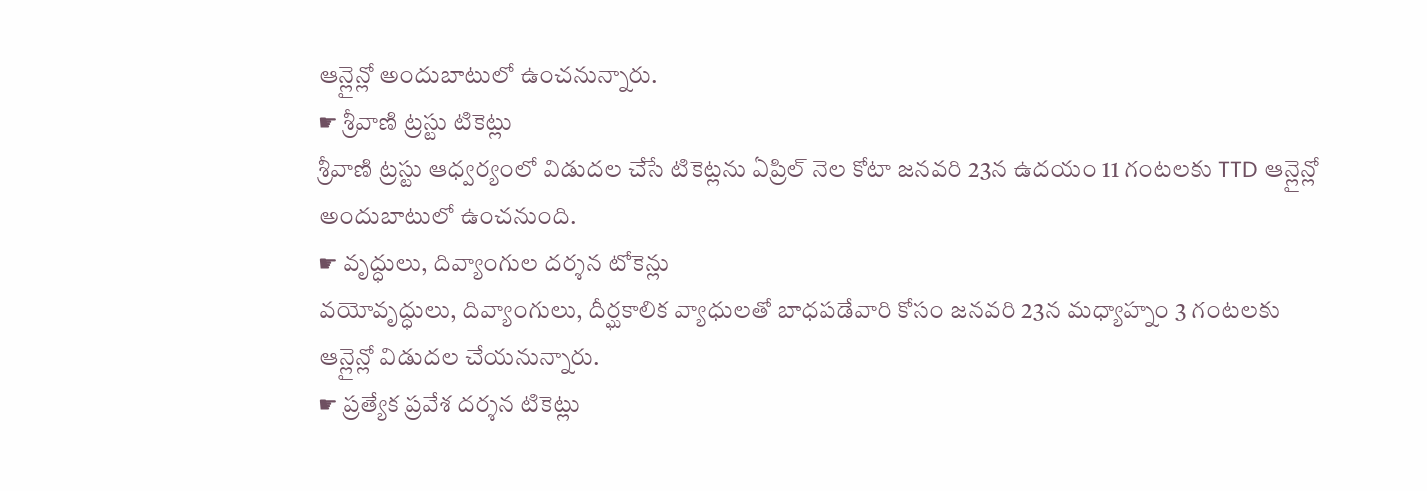ఆన్లైన్లో అందుబాటులో ఉంచనున్నారు.
☛ శ్రీవాణి ట్రస్టు టికెట్లు
శ్రీవాణి ట్రస్టు ఆధ్వర్యంలో విడుదల చేసే టికెట్లను ఏప్రిల్ నెల కోటా జనవరి 23న ఉదయం 11 గంటలకు TTD ఆన్లైన్లో అందుబాటులో ఉంచనుంది.
☛ వృద్ధులు, దివ్యాంగుల దర్శన టోకెన్లు
వయోవృద్ధులు, దివ్యాంగులు, దీర్ఘకాలిక వ్యాధులతో బాధపడేవారి కోసం జనవరి 23న మధ్యాహ్నం 3 గంటలకు ఆన్లైన్లో విడుదల చేయనున్నారు.
☛ ప్రత్యేక ప్రవేశ దర్శన టికెట్లు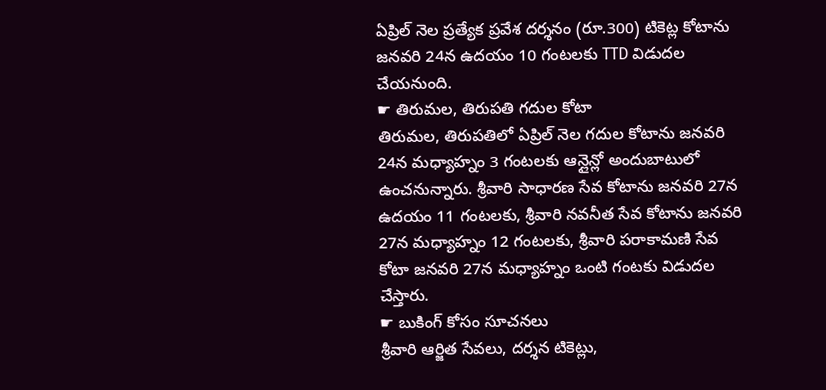ఏప్రిల్ నెల ప్రత్యేక ప్రవేశ దర్శనం (రూ.300) టికెట్ల కోటాను జనవరి 24న ఉదయం 10 గంటలకు TTD విడుదల చేయనుంది.
☛ తిరుమల, తిరుపతి గదుల కోటా
తిరుమల, తిరుపతిలో ఏప్రిల్ నెల గదుల కోటాను జనవరి 24న మధ్యాహ్నం 3 గంటలకు ఆన్లైన్లో అందుబాటులో ఉంచనున్నారు. శ్రీవారి సాధారణ సేవ కోటాను జనవరి 27న ఉదయం 11 గంటలకు, శ్రీవారి నవనీత సేవ కోటాను జనవరి 27న మధ్యాహ్నం 12 గంటలకు, శ్రీవారి పరాకామణి సేవ కోటా జనవరి 27న మధ్యాహ్నం ఒంటి గంటకు విడుదల చేస్తారు.
☛ బుకింగ్ కోసం సూచనలు
శ్రీవారి ఆర్జిత సేవలు, దర్శన టికెట్లు,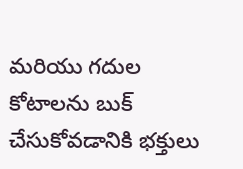మరియు గదుల కోటాలను బుక్ చేసుకోవడానికి భక్తులు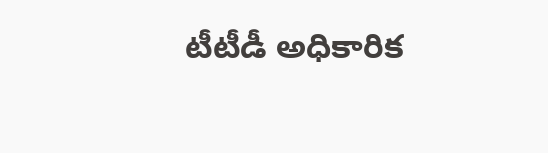టీటీడీ అధికారిక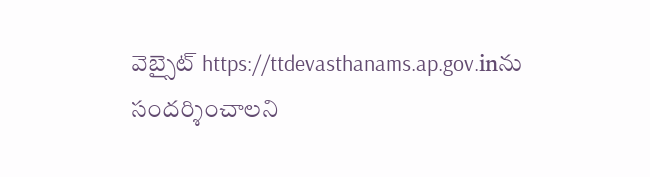వెబ్సైట్ https://ttdevasthanams.ap.gov.inను సందర్శించాలని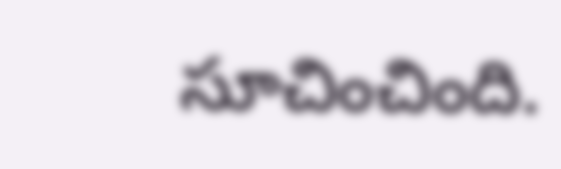సూచించింది.